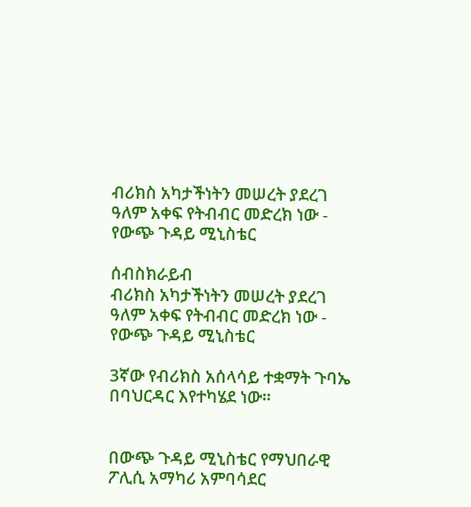ብሪክስ አካታችነትን መሠረት ያደረገ ዓለም አቀፍ የትብብር መድረክ ነው - የውጭ ጉዳይ ሚኒስቴር

ሰብስክራይብ
ብሪክስ አካታችነትን መሠረት ያደረገ ዓለም አቀፍ የትብብር መድረክ ነው - የውጭ ጉዳይ ሚኒስቴር

3ኛው የብሪክስ አሰላሳይ ተቋማት ጉባኤ በባህርዳር እየተካሄደ ነው።


በውጭ ጉዳይ ሚኒስቴር የማህበራዊ ፖሊሲ አማካሪ አምባሳደር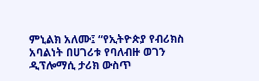ምኒልክ አለሙ፤ “የኢትዮጵያ የብሪክስ አባልነት በሀገሪቱ የባለብዙ ወገን ዲፕሎማሲ ታሪክ ውስጥ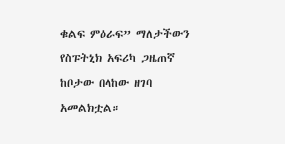ቁልፍ ምዕራፍ” ማለታችውን የስፑትኒክ አፍሪካ ጋዜጠኛ ከቦታው በላከው ዘገባ አመልክቷል።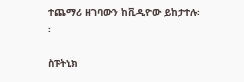ተጨማሪ ዘገባውን ከቪዲዮው ይከታተሉ፡፡

ስፑትኒክ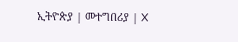ኢትዮጵያ | መተግበሪያ | X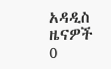አዳዲስ ዜናዎች
0